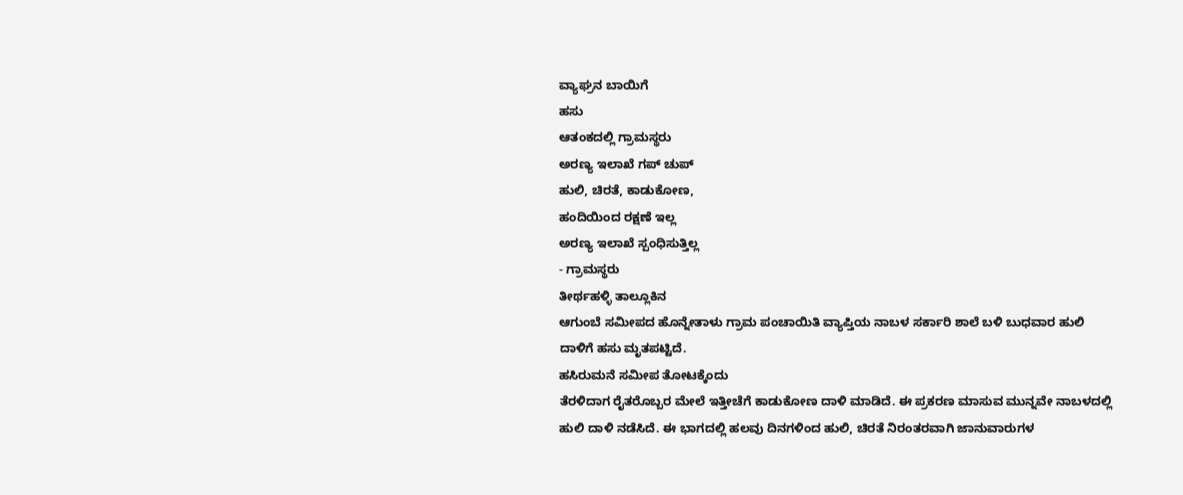ವ್ಯಾಘ್ರನ ಬಾಯಿಗೆ
ಹಸು
ಆತಂಕದಲ್ಲಿ ಗ್ರಾಮಸ್ಥರು
ಅರಣ್ಯ ಇಲಾಖೆ ಗಪ್ ಚುಪ್
ಹುಲಿ, ಚಿರತೆ, ಕಾಡುಕೋಣ,
ಹಂದಿಯಿಂದ ರಕ್ಷಣೆ ಇಲ್ಲ
ಅರಣ್ಯ ಇಲಾಖೆ ಸ್ಪಂಧಿಸುತ್ತಿಲ್ಲ
- ಗ್ರಾಮಸ್ಥರು
ತೀರ್ಥಹಳ್ಳಿ ತಾಲ್ಲೂಕಿನ
ಆಗುಂಬೆ ಸಮೀಪದ ಹೊನ್ನೇತಾಳು ಗ್ರಾಮ ಪಂಚಾಯಿತಿ ವ್ಯಾಪ್ತಿಯ ನಾಬಳ ಸರ್ಕಾರಿ ಶಾಲೆ ಬಳಿ ಬುಧವಾರ ಹುಲಿ
ದಾಳಿಗೆ ಹಸು ಮೃತಪಟ್ಟಿದೆ.
ಹಸಿರುಮನೆ ಸಮೀಪ ತೋಟಕ್ಕೆಂದು
ತೆರಳಿದಾಗ ರೈತರೊಬ್ಬರ ಮೇಲೆ ಇತ್ತೀಚೆಗೆ ಕಾಡುಕೋಣ ದಾಳಿ ಮಾಡಿದೆ. ಈ ಪ್ರಕರಣ ಮಾಸುವ ಮುನ್ನವೇ ನಾಬಳದಲ್ಲಿ
ಹುಲಿ ದಾಳಿ ನಡೆಸಿದೆ. ಈ ಭಾಗದಲ್ಲಿ ಹಲವು ದಿನಗಳಿಂದ ಹುಲಿ, ಚಿರತೆ ನಿರಂತರವಾಗಿ ಜಾನುವಾರುಗಳ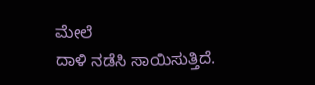ಮೇಲೆ
ದಾಳಿ ನಡೆಸಿ ಸಾಯಿಸುತ್ತಿದೆ.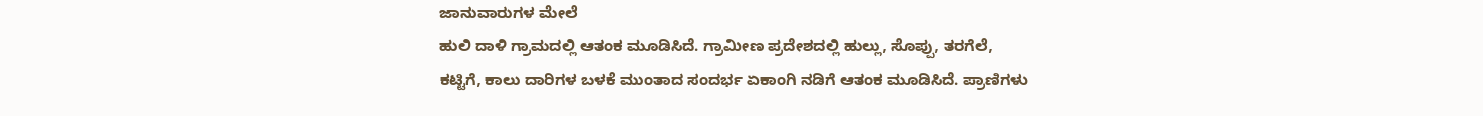ಜಾನುವಾರುಗಳ ಮೇಲೆ
ಹುಲಿ ದಾಳಿ ಗ್ರಾಮದಲ್ಲಿ ಆತಂಕ ಮೂಡಿಸಿದೆ. ಗ್ರಾಮೀಣ ಪ್ರದೇಶದಲ್ಲಿ ಹುಲ್ಲು, ಸೊಪ್ಪು, ತರಗೆಲೆ,
ಕಟ್ಟಿಗೆ, ಕಾಲು ದಾರಿಗಳ ಬಳಕೆ ಮುಂತಾದ ಸಂದರ್ಭ ಏಕಾಂಗಿ ನಡಿಗೆ ಆತಂಕ ಮೂಡಿಸಿದೆ. ಪ್ರಾಣಿಗಳು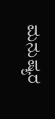ಮನುಷ್ಯರ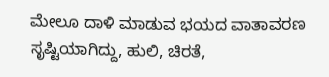ಮೇಲೂ ದಾಳಿ ಮಾಡುವ ಭಯದ ವಾತಾವರಣ ಸೃಷ್ಟಿಯಾಗಿದ್ದು, ಹುಲಿ, ಚಿರತೆ,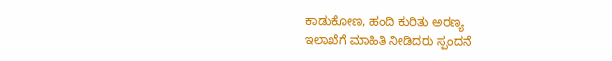ಕಾಡುಕೋಣ, ಹಂದಿ ಕುರಿತು ಅರಣ್ಯ
ಇಲಾಖೆಗೆ ಮಾಹಿತಿ ನೀಡಿದರು ಸ್ಪಂದನೆ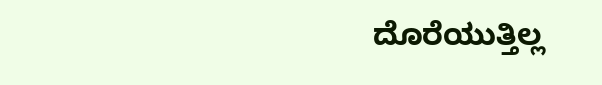ದೊರೆಯುತ್ತಿಲ್ಲ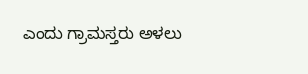ಎಂದು ಗ್ರಾಮಸ್ತರು ಅಳಲು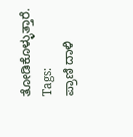ತೋಡಿಕೊಳ್ಳುತ್ತಾರೆ.
Tags:
ಪ್ರಾಣಿ ದಾಳಿ